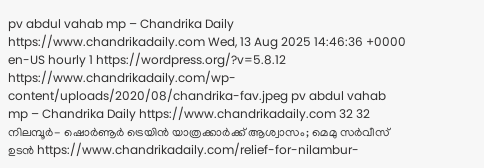pv abdul vahab mp – Chandrika Daily https://www.chandrikadaily.com Wed, 13 Aug 2025 14:46:36 +0000 en-US hourly 1 https://wordpress.org/?v=5.8.12 https://www.chandrikadaily.com/wp-content/uploads/2020/08/chandrika-fav.jpeg pv abdul vahab mp – Chandrika Daily https://www.chandrikadaily.com 32 32 നിലമ്പൂര്‍- ഷൊര്‍ണൂര്‍ ട്രെയിന്‍ യാത്രക്കാര്‍ക്ക് ആശ്വാസം; മെമു സര്‍വീസ് ഉടന്‍ https://www.chandrikadaily.com/relief-for-nilambur-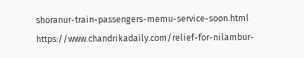shoranur-train-passengers-memu-service-soon.html https://www.chandrikadaily.com/relief-for-nilambur-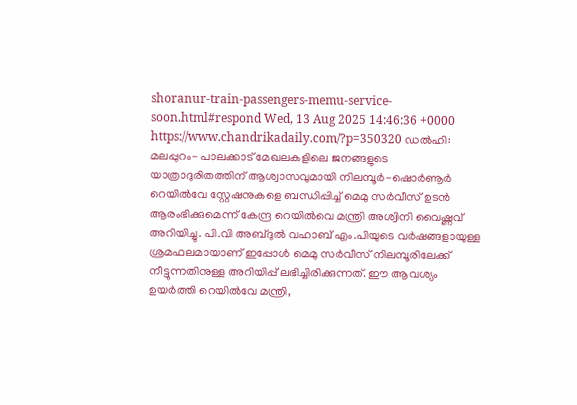shoranur-train-passengers-memu-service-soon.html#respond Wed, 13 Aug 2025 14:46:36 +0000 https://www.chandrikadaily.com/?p=350320 ഡല്‍ഹി: മലപ്പുറം- പാലക്കാട് മേഖലകളിലെ ജനങ്ങളുടെ യാത്രാദുരിതത്തിന് ആശ്വാസവുമായി നിലമ്പൂര്‍-ഷൊര്‍ണൂര്‍ റെയില്‍വേ സ്റ്റേഷനുകളെ ബന്ധിപ്പിച്ച് മെമു സര്‍വീസ് ഉടന്‍ ആരംഭിക്കുമെന്ന് കേന്ദ്ര റെയില്‍വെ മന്ത്രി അശ്വിനി വൈഷ്ണവ് അറിയിച്ചു. പി.വി അബ്ദുല്‍ വഹാബ് എം.പിയുടെ വര്‍ഷങ്ങളായുള്ള ശ്രമഫലമായാണ് ഇപ്പോള്‍ മെമു സര്‍വീസ് നിലമ്പൂരിലേക്ക് നീട്ടുന്നതിനുള്ള അറിയിപ്പ് ലഭിച്ചിരിക്കുന്നത്. ഈ ആവശ്യം ഉയര്‍ത്തി റെയില്‍വേ മന്ത്രി,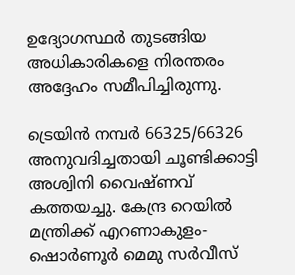ഉദ്യോഗസ്ഥര്‍ തുടങ്ങിയ അധികാരികളെ നിരന്തരം അദ്ദേഹം സമീപിച്ചിരുന്നു.

ട്രെയിന്‍ നമ്പര്‍ 66325/66326 അനുവദിച്ചതായി ചൂണ്ടിക്കാട്ടി അശ്വിനി വൈഷ്ണവ് കത്തയച്ചു. കേന്ദ്ര റെയില്‍ മന്ത്രിക്ക് എറണാകുളം-ഷൊര്‍ണൂര്‍ മെമു സര്‍വീസ്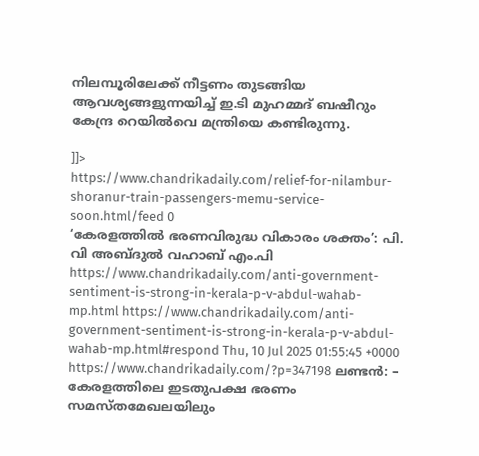നിലമ്പൂരിലേക്ക് നീട്ടണം തുടങ്ങിയ ആവശ്യങ്ങളുന്നയിച്ച് ഇ.ടി മുഹമ്മദ് ബഷീറും കേന്ദ്ര റെയില്‍വെ മന്ത്രിയെ കണ്ടിരുന്നു.

]]>
https://www.chandrikadaily.com/relief-for-nilambur-shoranur-train-passengers-memu-service-soon.html/feed 0
‘കേരളത്തിൽ ഭരണവിരുദ്ധ വികാരം ശക്തം’: പി. വി അബ്ദുൽ വഹാബ്‌ എം.പി https://www.chandrikadaily.com/anti-government-sentiment-is-strong-in-kerala-p-v-abdul-wahab-mp.html https://www.chandrikadaily.com/anti-government-sentiment-is-strong-in-kerala-p-v-abdul-wahab-mp.html#respond Thu, 10 Jul 2025 01:55:45 +0000 https://www.chandrikadaily.com/?p=347198 ലണ്ടൻ: – കേരളത്തിലെ ഇടതുപക്ഷ ഭരണം സമസ്തമേഖലയിലും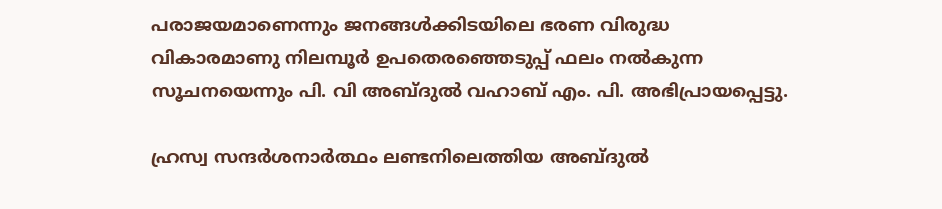പരാജയമാണെന്നും ജനങ്ങൾക്കിടയിലെ ഭരണ വിരുദ്ധ വികാരമാണു നിലമ്പൂർ ഉപതെരഞ്ഞെടുപ്പ്‌ ഫലം നൽകുന്ന സൂചനയെന്നും പി. വി അബ്ദുൽ വഹാബ്‌ എം. പി. അഭിപ്രായപ്പെട്ടു.

ഹ്രസ്വ സന്ദർശനാർത്ഥം ലണ്ടനിലെത്തിയ അബ്ദുൽ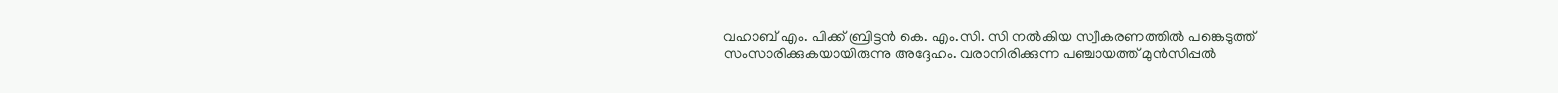വഹാബ്‌ എം. പിക്ക്‌ ബ്രിട്ടൻ കെ. എം.സി. സി നൽകിയ സ്വീകരണത്തിൽ പങ്കെടുത്ത്‌ സംസാരിക്കുകയായിരുന്നു അദ്ദേഹം. വരാനിരിക്കുന്ന പഞ്ചായത്ത്‌ മുൻസിപ്പൽ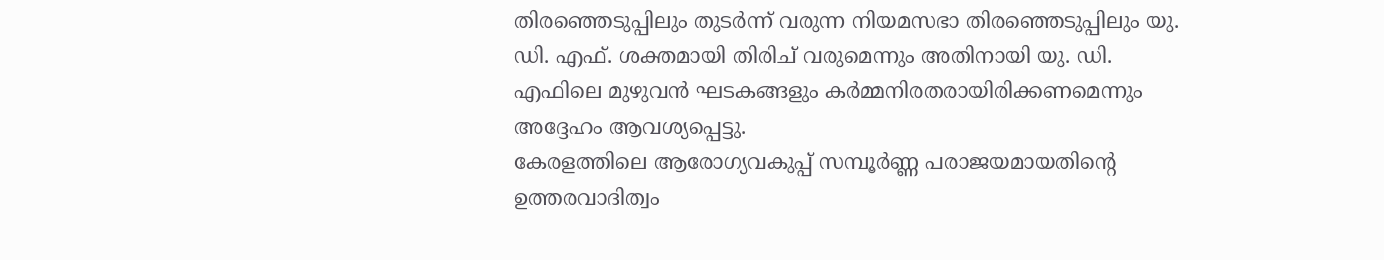തിരഞ്ഞെടുപ്പിലും തുടർന്ന് വരുന്ന നിയമസഭാ തിരഞ്ഞെടുപ്പിലും യു. ഡി. എഫ്‌. ശക്തമായി തിരിച്‌ വരുമെന്നും അതിനായി യു. ഡി. എഫിലെ മുഴുവൻ ഘടകങ്ങളും കർമ്മനിരതരായിരിക്കണമെന്നും അദ്ദേഹം ആവശ്യപ്പെട്ടു.
കേരളത്തിലെ ആരോഗ്യവകുപ്പ്‌ സമ്പൂർണ്ണ പരാജയമായതിന്റെ ഉത്തരവാദിത്വം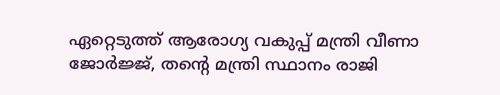ഏറ്റെടുത്ത്‌ ആരോഗ്യ വകുപ്പ്‌ മന്ത്രി വീണാ ജോർജ്ജ്‌, തന്റെ മന്ത്രി സ്ഥാനം രാജി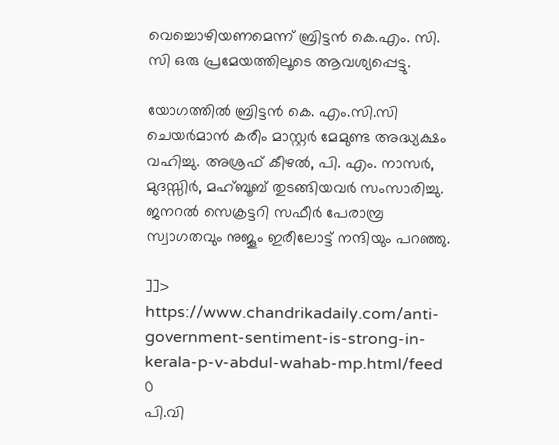വെച്ചൊഴിയണമെന്ന് ബ്രിട്ടൻ കെ.എം. സി. സി ഒരു പ്രമേയത്തിലൂടെ ആവശ്യപ്പെട്ടു.

യോഗത്തിൽ ബ്രിട്ടൻ കെ. എം.സി.സി ചെയർമാൻ കരീം മാസ്റ്റർ മേമുണ്ട അദ്ധ്യക്ഷം വഹിച്ചു. അശ്രഫ്‌ കീഴൽ, പി. എം. നാസർ, മുദസ്സിർ, മഹ്ബൂബ്‌ തുടങ്ങിയവർ സംസാരിച്ചു. ജനറൽ സെക്രട്ടറി സഫീർ പേരാമ്പ്ര സ്വാഗതവും നുജൂം ഇരീലോട്ട്‌ നന്ദിയും പറഞ്ഞു.

]]>
https://www.chandrikadaily.com/anti-government-sentiment-is-strong-in-kerala-p-v-abdul-wahab-mp.html/feed 0
പി.വി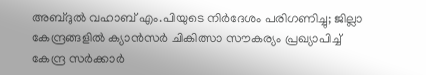അബ്ദുല്‍ വഹാബ് എം.പിയുടെ നിര്‍ദേശം പരിഗണിച്ചു; ജില്ലാ കേന്ദ്രങ്ങളില്‍ ക്യാന്‍സര്‍ ചികിത്സാ സൗകര്യം പ്രഖ്യാപിച്ച് കേന്ദ്ര സര്‍ക്കാര്‍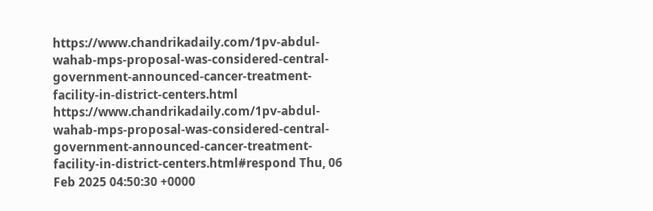https://www.chandrikadaily.com/1pv-abdul-wahab-mps-proposal-was-considered-central-government-announced-cancer-treatment-facility-in-district-centers.html https://www.chandrikadaily.com/1pv-abdul-wahab-mps-proposal-was-considered-central-government-announced-cancer-treatment-facility-in-district-centers.html#respond Thu, 06 Feb 2025 04:50:30 +0000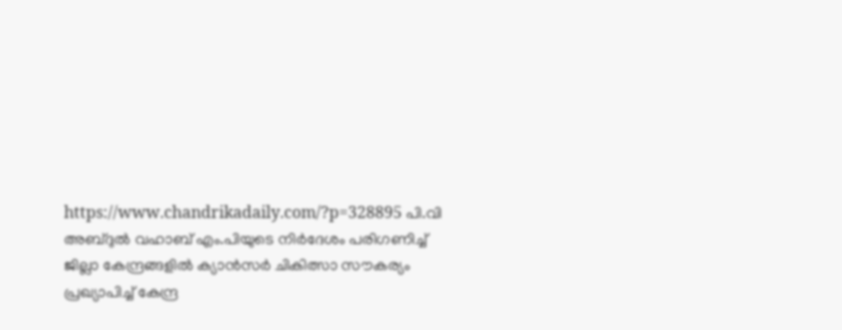https://www.chandrikadaily.com/?p=328895 പി.വി അബ്ദുൽ വഹാബ് എം.പിയുടെ നിർദേശം പരിഗണിച്ച് ജില്ലാ കേന്ദ്രങ്ങളിൽ ക്യാൻസർ ചികിത്സാ സൗകര്യം പ്രഖ്യാപിച്ച് കേന്ദ്ര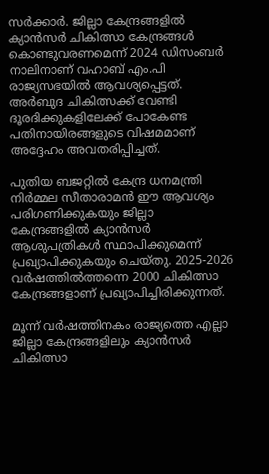സർക്കാർ. ജില്ലാ കേന്ദ്രങ്ങളിൽ ക്യാൻസർ ചികിത്സാ കേന്ദ്രങ്ങൾ കൊണ്ടുവരണമെന്ന് 2024 ഡിസംബർ നാലിനാണ് വഹാബ് എം.പി രാജ്യസഭയിൽ ആവശ്യപ്പെട്ടത്. അർബുദ ചികിത്സക്ക് വേണ്ടി ദൂരദിക്കുകളിലേക്ക് പോകേണ്ട പതിനായിരങ്ങളുടെ വിഷമമാണ് അദ്ദേഹം അവതരിപ്പിച്ചത്.

പുതിയ ബജറ്റിൽ കേന്ദ്ര ധനമന്ത്രി നിർമ്മല സീതാരാമൻ ഈ ആവശ്യം പരിഗണിക്കുകയും ജില്ലാ കേന്ദ്രങ്ങളിൽ ക്യാൻസർ ആശുപത്രികൾ സ്ഥാപിക്കുമെന്ന് പ്രഖ്യാപിക്കുകയും ചെയ്തു. 2025-2026 വർഷത്തിൽത്തന്നെ 2000 ചികിത്സാ കേന്ദ്രങ്ങളാണ് പ്രഖ്യാപിച്ചിരിക്കുന്നത്.

മൂന്ന് വർഷത്തിനകം രാജ്യത്തെ എല്ലാ ജില്ലാ കേന്ദ്രങ്ങളിലും ക്യാൻസർ ചികിത്സാ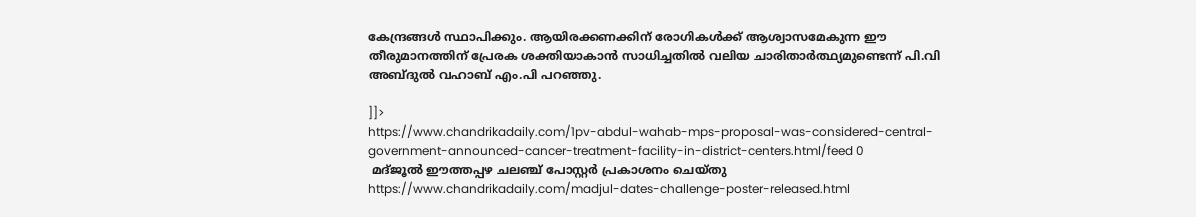കേന്ദ്രങ്ങൾ സ്ഥാപിക്കും. ആയിരക്കണക്കിന് രോഗികൾക്ക് ആശ്വാസമേകുന്ന ഈ തീരുമാനത്തിന് പ്രേരക ശക്തിയാകാൻ സാധിച്ചതിൽ വലിയ ചാരിതാർത്ഥ്യമുണ്ടെന്ന് പി.വി അബ്ദുൽ വഹാബ് എം.പി പറഞ്ഞു.

]]>
https://www.chandrikadaily.com/1pv-abdul-wahab-mps-proposal-was-considered-central-government-announced-cancer-treatment-facility-in-district-centers.html/feed 0
 മദ്ജൂൽ ഈത്തപ്പഴ ചലഞ്ച് പോസ്റ്റർ പ്രകാശനം ചെയ്തു  https://www.chandrikadaily.com/madjul-dates-challenge-poster-released.html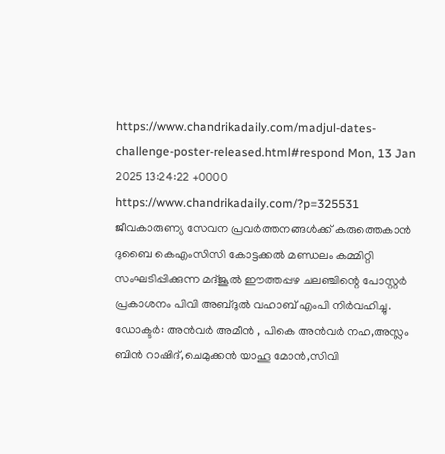https://www.chandrikadaily.com/madjul-dates-challenge-poster-released.html#respond Mon, 13 Jan 2025 13:24:22 +0000 https://www.chandrikadaily.com/?p=325531 ജീവകാരുണ്യ സേവന പ്രവർത്തനങ്ങൾക്ക് കരുത്തെകാൻ ദുബൈ കെഎംസിസി കോട്ടക്കൽ മണ്ഡലം കമ്മിറ്റി സംഘടിപ്പിക്കുന്ന മദ്ജൂൽ ഈത്തപ്പഴ ചലഞ്ചിന്റെ പോസ്റ്റർ പ്രകാശനം പിവി അബ്ദുൽ വഹാബ് എംപി നിർവഹിച്ചു. ഡോക്ടർ: അൻവർ അമീൻ , പികെ അൻവർ നഹ,അസ്ലം ബിൻ റാഷിദ്,ചെമുക്കൻ യാഹൂ മോൻ,സിവി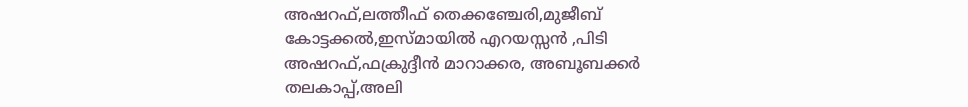അഷറഫ്,ലത്തീഫ് തെക്കഞ്ചേരി,മുജീബ് കോട്ടക്കൽ,ഇസ്മായിൽ എറയസ്സൻ ,പിടി അഷറഫ്,ഫക്രുദ്ദീൻ മാറാക്കര, അബൂബക്കർ തലകാപ്പ്,അലി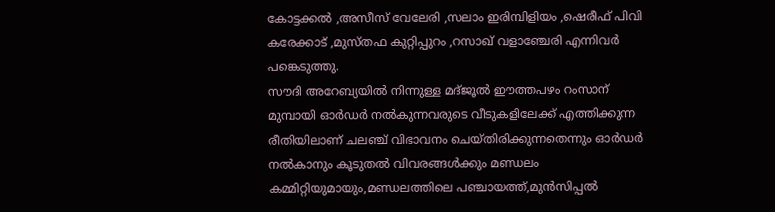കോട്ടക്കൽ ,അസീസ് വേലേരി ,സലാം ഇരിമ്പിളിയം ,ഷെരീഫ് പിവി കരേക്കാട് ,മുസ്തഫ കുറ്റിപ്പുറം ,റസാഖ് വളാഞ്ചേരി എന്നിവർ പങ്കെടുത്തു.
സൗദി അറേബ്യയിൽ നിന്നുള്ള മദ്ജൂൽ ഈത്തപഴം റംസാന് മുമ്പായി ഓർഡർ നൽകുന്നവരുടെ വീടുകളിലേക്ക് എത്തിക്കുന്ന രീതിയിലാണ് ചലഞ്ച് വിഭാവനം ചെയ്തിരിക്കുന്നതെന്നും ഓർഡർ നൽകാനും കൂടുതൽ വിവരങ്ങൾക്കും മണ്ഡലം കമ്മിറ്റിയുമായും,മണ്ഡലത്തിലെ പഞ്ചായത്ത്,മുൻസിപ്പൽ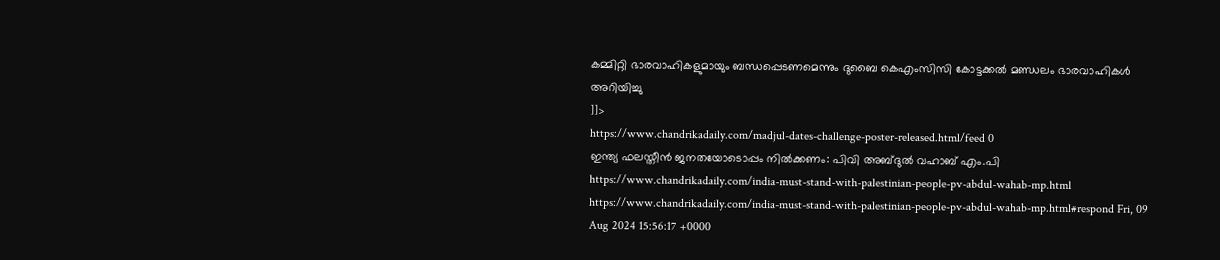കമ്മിറ്റി ഭാരവാഹികളുമായും ബന്ധപ്പെടണമെന്നും ദുബൈ കെഎംസിസി കോട്ടക്കൽ മണ്ഡലം ഭാരവാഹികൾ അറിയിച്ചു
]]>
https://www.chandrikadaily.com/madjul-dates-challenge-poster-released.html/feed 0
ഇന്ത്യ ഫലസ്തീന്‍ ജനതയോടൊപ്പം നില്‍ക്കണം: പിവി അബ്ദുല്‍ വഹാബ് എം.പി https://www.chandrikadaily.com/india-must-stand-with-palestinian-people-pv-abdul-wahab-mp.html https://www.chandrikadaily.com/india-must-stand-with-palestinian-people-pv-abdul-wahab-mp.html#respond Fri, 09 Aug 2024 15:56:17 +0000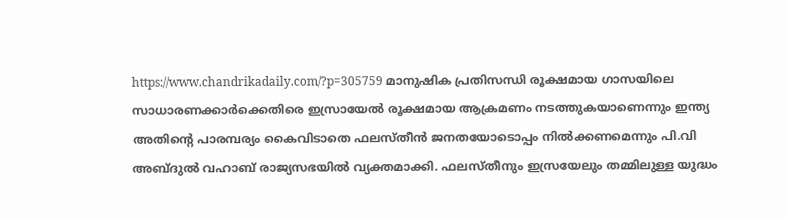https://www.chandrikadaily.com/?p=305759 മാനുഷിക പ്രതിസന്ധി രൂക്ഷമായ ഗാസയിലെ സാധാരണക്കാർക്കെതിരെ ഇസ്രായേൽ രൂക്ഷമായ ആക്രമണം നടത്തുകയാണെന്നും ഇന്ത്യ അതിന്റെ പാരമ്പര്യം കൈവിടാതെ ഫലസ്തീൻ ജനതയോടൊപ്പം നിൽക്കണമെന്നും പി.വി അബ്ദുൽ വഹാബ് രാജ്യസഭയിൽ വ്യക്തമാക്കി. ഫലസ്തീനും ഇസ്രയേലും തമ്മിലുള്ള യുദ്ധം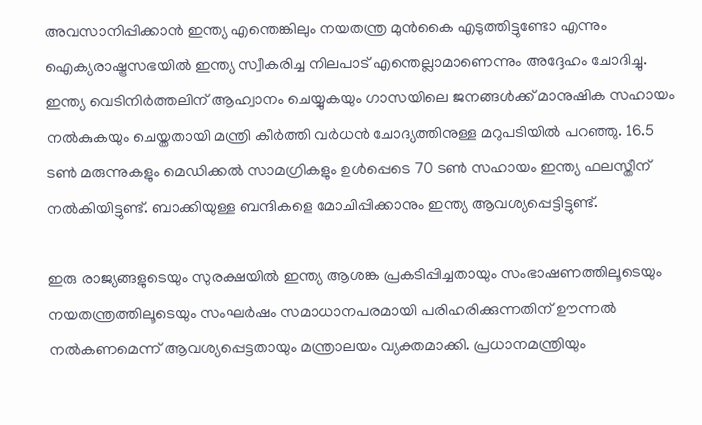അവസാനിപ്പിക്കാൻ ഇന്ത്യ എന്തെങ്കിലും നയതന്ത്ര മുൻകൈ എടുത്തിട്ടുണ്ടോ എന്നും ഐക്യരാഷ്ട്രസഭയിൽ ഇന്ത്യ സ്വീകരിച്ച നിലപാട് എന്തെല്ലാമാണെന്നും അദ്ദേഹം ചോദിച്ചു. ഇന്ത്യ വെടിനിർത്തലിന് ആഹ്വാനം ചെയ്യുകയും ഗാസയിലെ ജനങ്ങൾക്ക് മാനുഷിക സഹായം നൽകുകയും ചെയ്തതായി മന്ത്രി കീർത്തി വർധൻ ചോദ്യത്തിനുള്ള മറുപടിയിൽ പറഞ്ഞു. 16.5 ടൺ മരുന്നുകളും മെഡിക്കൽ സാമഗ്രികളും ഉൾപ്പെടെ 70 ടൺ സഹായം ഇന്ത്യ ഫലസ്തീന് നൽകിയിട്ടുണ്ട്. ബാക്കിയുള്ള ബന്ദികളെ മോചിപ്പിക്കാനും ഇന്ത്യ ആവശ്യപ്പെട്ടിട്ടുണ്ട്.

ഇരു രാജ്യങ്ങളുടെയും സുരക്ഷയിൽ ഇന്ത്യ ആശങ്ക പ്രകടിപ്പിച്ചതായും സംഭാഷണത്തിലൂടെയും നയതന്ത്രത്തിലൂടെയും സംഘർഷം സമാധാനപരമായി പരിഹരിക്കുന്നതിന് ഊന്നൽ നൽകണമെന്ന് ആവശ്യപ്പെട്ടതായും മന്ത്രാലയം വ്യക്തമാക്കി. പ്രധാനമന്ത്രിയും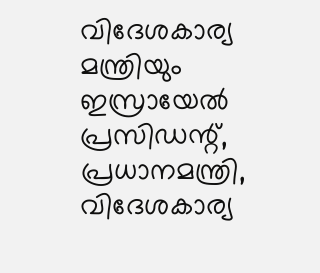വിദേശകാര്യ മന്ത്രിയും ഇസ്രായേൽ പ്രസിഡന്റ്, പ്രധാനമന്ത്രി, വിദേശകാര്യ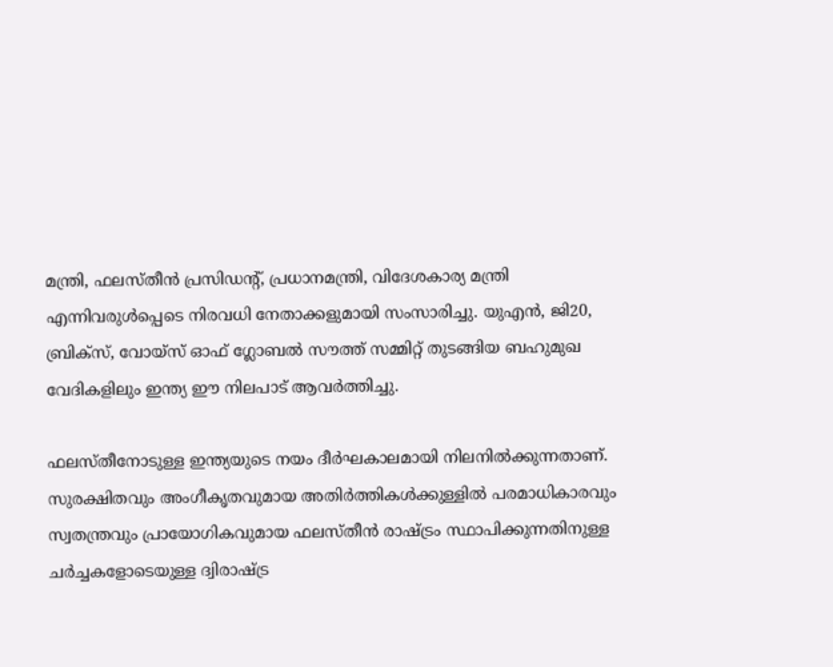മന്ത്രി, ഫലസ്തീൻ പ്രസിഡന്റ്, പ്രധാനമന്ത്രി, വിദേശകാര്യ മന്ത്രി എന്നിവരുൾപ്പെടെ നിരവധി നേതാക്കളുമായി സംസാരിച്ചു. യുഎൻ, ജി20, ബ്രിക്‌സ്, വോയ്‌സ് ഓഫ് ഗ്ലോബൽ സൗത്ത് സമ്മിറ്റ് തുടങ്ങിയ ബഹുമുഖ വേദികളിലും ഇന്ത്യ ഈ നിലപാട് ആവർത്തിച്ചു.

ഫലസ്തീനോടുള്ള ഇന്ത്യയുടെ നയം ദീർഘകാലമായി നിലനിൽക്കുന്നതാണ്. സുരക്ഷിതവും അംഗീകൃതവുമായ അതിർത്തികൾക്കുള്ളിൽ പരമാധികാരവും സ്വതന്ത്രവും പ്രായോഗികവുമായ ഫലസ്തീൻ രാഷ്ട്രം സ്ഥാപിക്കുന്നതിനുള്ള ചർച്ചകളോടെയുള്ള ദ്വിരാഷ്ട്ര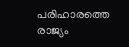പരിഹാരത്തെ രാജ്യം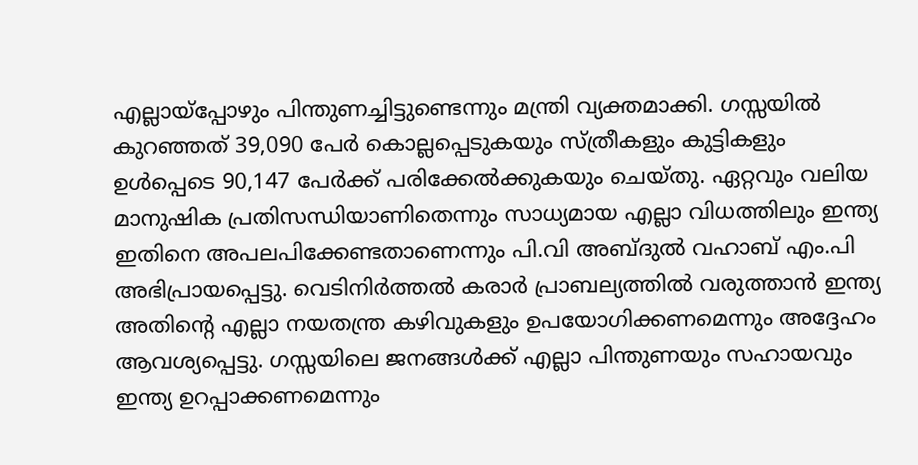എല്ലായ്പ്പോഴും പിന്തുണച്ചിട്ടുണ്ടെന്നും മന്ത്രി വ്യക്തമാക്കി. ഗസ്സയിൽ കുറഞ്ഞത് 39,090 പേർ കൊല്ലപ്പെടുകയും സ്ത്രീകളും കുട്ടികളും ഉൾപ്പെടെ 90,147 പേർക്ക് പരിക്കേൽക്കുകയും ചെയ്തു. ഏറ്റവും വലിയ മാനുഷിക പ്രതിസന്ധിയാണിതെന്നും സാധ്യമായ എല്ലാ വിധത്തിലും ഇന്ത്യ ഇതിനെ അപലപിക്കേണ്ടതാണെന്നും പി.വി അബ്ദുൽ വഹാബ് എം.പി അഭിപ്രായപ്പെട്ടു. വെടിനിർത്തൽ കരാർ പ്രാബല്യത്തിൽ വരുത്താൻ ഇന്ത്യ അതിന്റെ എല്ലാ നയതന്ത്ര കഴിവുകളും ഉപയോഗിക്കണമെന്നും അദ്ദേഹം ആവശ്യപ്പെട്ടു. ഗസ്സയിലെ ജനങ്ങൾക്ക് എല്ലാ പിന്തുണയും സഹായവും ഇന്ത്യ ഉറപ്പാക്കണമെന്നും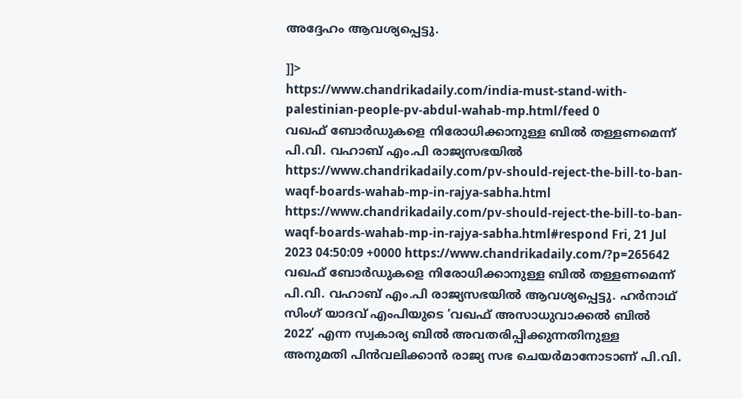അദ്ദേഹം ആവശ്യപ്പെട്ടു.

]]>
https://www.chandrikadaily.com/india-must-stand-with-palestinian-people-pv-abdul-wahab-mp.html/feed 0
വഖഫ് ബോര്‍ഡുകളെ നിരോധിക്കാനുള്ള ബില്‍ തള്ളണമെന്ന് പി.വി. വഹാബ് എം.പി രാജ്യസഭയില്‍ https://www.chandrikadaily.com/pv-should-reject-the-bill-to-ban-waqf-boards-wahab-mp-in-rajya-sabha.html https://www.chandrikadaily.com/pv-should-reject-the-bill-to-ban-waqf-boards-wahab-mp-in-rajya-sabha.html#respond Fri, 21 Jul 2023 04:50:09 +0000 https://www.chandrikadaily.com/?p=265642 വഖഫ് ബോര്‍ഡുകളെ നിരോധിക്കാനുള്ള ബില്‍ തള്ളണമെന്ന് പി.വി. വഹാബ് എം.പി രാജ്യസഭയില്‍ ആവശ്യപ്പെട്ടു. ഹര്‍നാഥ് സിംഗ് യാദവ് എംപിയുടെ ‘വഖഫ് അസാധുവാക്കല്‍ ബില്‍ 2022’ എന്ന സ്വകാര്യ ബില്‍ അവതരിപ്പിക്കുന്നതിനുള്ള അനുമതി പിന്‍വലിക്കാന്‍ രാജ്യ സഭ ചെയര്‍മാനോടാണ് പി.വി.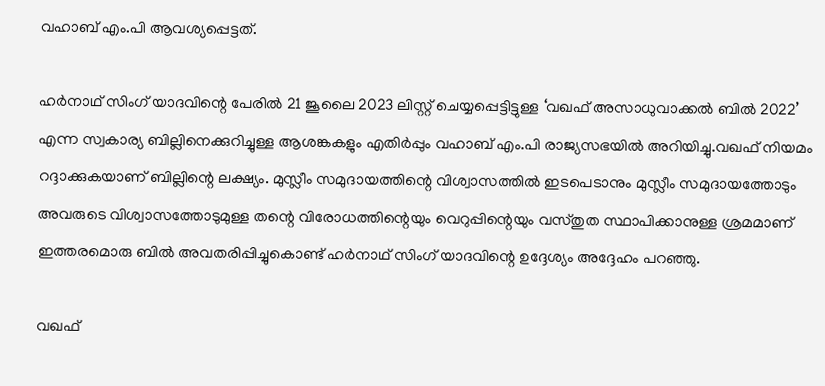വഹാബ് എം.പി ആവശ്യപ്പെട്ടത്.

ഹര്‍നാഥ് സിംഗ് യാദവിന്റെ പേരില്‍ 21 ജൂലൈ 2023 ലിസ്റ്റ് ചെയ്യപ്പെട്ടിട്ടുള്ള ‘വഖഫ് അസാധുവാക്കല്‍ ബില്‍ 2022’ എന്ന സ്വകാര്യ ബില്ലിനെക്കുറിച്ചുള്ള ആശങ്കകളും എതിര്‍പ്പും വഹാബ് എം.പി രാജ്യസഭയില്‍ അറിയിച്ചു.വഖഫ് നിയമം റദ്ദാക്കുകയാണ് ബില്ലിന്റെ ലക്ഷ്യം. മുസ്ലീം സമുദായത്തിന്റെ വിശ്വാസത്തില്‍ ഇടപെടാനും മുസ്ലീം സമുദായത്തോടും അവരുടെ വിശ്വാസത്തോടുമുള്ള തന്റെ വിരോധത്തിന്റെയും വെറുപ്പിന്റെയും വസ്തുത സ്ഥാപിക്കാനുള്ള ശ്രമമാണ് ഇത്തരമൊരു ബില്‍ അവതരിപ്പിച്ചുകൊണ്ട് ഹര്‍നാഥ് സിംഗ് യാദവിന്റെ ഉദ്ദേശ്യം അദ്ദേഹം പറഞ്ഞു.

വഖഫ്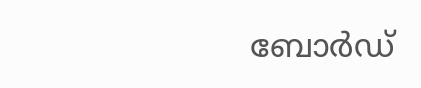ബോര്‍ഡ്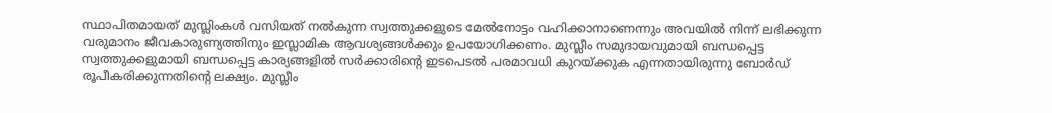സ്ഥാപിതമായത് മുസ്ലിംകള്‍ വസിയത് നല്‍കുന്ന സ്വത്തുക്കളുടെ മേല്‍നോട്ടം വഹിക്കാനാണെന്നും അവയില്‍ നിന്ന് ലഭിക്കുന്ന വരുമാനം ജീവകാരുണ്യത്തിനും ഇസ്ലാമിക ആവശ്യങ്ങള്‍ക്കും ഉപയോഗിക്കണം. മുസ്ലീം സമുദായവുമായി ബന്ധപ്പെട്ട സ്വത്തുക്കളുമായി ബന്ധപ്പെട്ട കാര്യങ്ങളില്‍ സര്‍ക്കാരിന്റെ ഇടപെടല്‍ പരമാവധി കുറയ്ക്കുക എന്നതായിരുന്നു ബോര്‍ഡ് രൂപീകരിക്കുന്നതിന്റെ ലക്ഷ്യം. മുസ്ലീം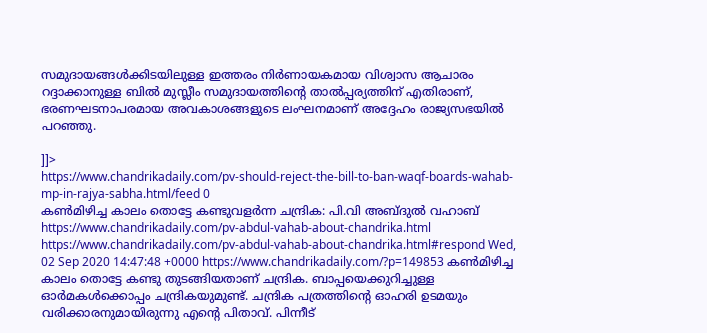സമുദായങ്ങള്‍ക്കിടയിലുള്ള ഇത്തരം നിര്‍ണായകമായ വിശ്വാസ ആചാരം റദ്ദാക്കാനുള്ള ബില്‍ മുസ്ലീം സമുദായത്തിന്റെ താല്‍പ്പര്യത്തിന് എതിരാണ്, ഭരണഘടനാപരമായ അവകാശങ്ങളുടെ ലംഘനമാണ് അദ്ദേഹം രാജ്യസഭയില്‍
പറഞ്ഞു.

]]>
https://www.chandrikadaily.com/pv-should-reject-the-bill-to-ban-waqf-boards-wahab-mp-in-rajya-sabha.html/feed 0
കണ്‍മിഴിച്ച കാലം തൊട്ടേ കണ്ടുവളര്‍ന്ന ചന്ദ്രിക: പി.വി അബ്ദുല്‍ വഹാബ് https://www.chandrikadaily.com/pv-abdul-vahab-about-chandrika.html https://www.chandrikadaily.com/pv-abdul-vahab-about-chandrika.html#respond Wed, 02 Sep 2020 14:47:48 +0000 https://www.chandrikadaily.com/?p=149853 കൺമിഴിച്ച കാലം തൊട്ടേ കണ്ടു തുടങ്ങിയതാണ് ചന്ദ്രിക. ബാപ്പയെക്കുറിച്ചുള്ള ഓർമകൾക്കൊപ്പം ചന്ദ്രികയുമുണ്ട്. ചന്ദ്രിക പത്രത്തിന്റെ ഓഹരി ഉടമയും വരിക്കാരനുമായിരുന്നു എന്റെ പിതാവ്. പിന്നീട്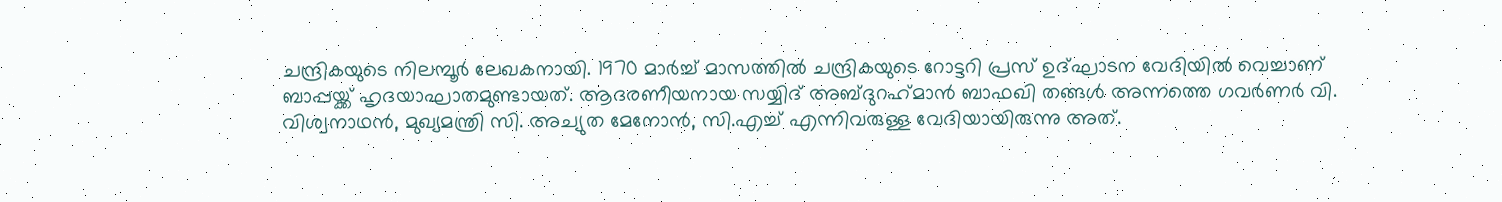ചന്ദ്രികയുടെ നിലമ്പൂർ ലേഖകനായി. 1970 മാർച്ച് മാസത്തിൽ ചന്ദ്രികയുടെ റോട്ടറി പ്രസ് ഉദ്ഘാടന വേദിയിൽ വെച്ചാണ് ബാപ്പയ്ക്ക് ഹൃദയാഘാതമുണ്ടായത്. ആദരണീയനായ സയ്യിദ് അബ്ദുറഹ്‌മാൻ ബാഫഖി തങ്ങൾ അന്നത്തെ ഗവർണർ വി. വിശ്വനാഥൻ, മുഖ്യമന്ത്രി സി. അച്യുത മേനോൻ, സി.എച്ച് എന്നിവരുള്ള വേദിയായിരുന്നു അത്.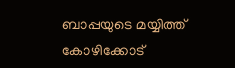ബാപ്പയുടെ മയ്യിത്ത് കോഴിക്കോട്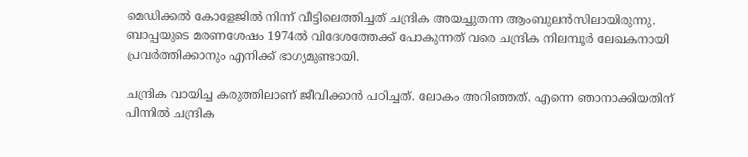മെഡിക്കൽ കോളേജിൽ നിന്ന് വീട്ടിലെത്തിച്ചത് ചന്ദ്രിക അയച്ചുതന്ന ആംബുലൻസിലായിരുന്നു. ബാപ്പയുടെ മരണശേഷം 1974ൽ വിദേശത്തേക്ക് പോകുന്നത് വരെ ചന്ദ്രിക നിലമ്പൂർ ലേഖകനായി പ്രവർത്തിക്കാനും എനിക്ക് ഭാഗ്യമുണ്ടായി.

ചന്ദ്രിക വായിച്ച കരുത്തിലാണ് ജീവിക്കാൻ പഠിച്ചത്. ലോകം അറിഞ്ഞത്. എന്നെ ഞാനാക്കിയതിന് പിന്നിൽ ചന്ദ്രിക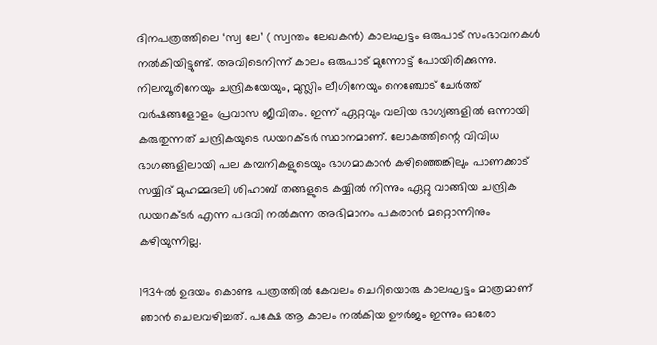ദിനപത്രത്തിലെ ‘സ്വ ലേ’ ( സ്വന്തം ലേഖകൻ) കാലഘട്ടം ഒരുപാട് സംഭാവനകൾ നൽകിയിട്ടുണ്ട്. അവിടെനിന്ന് കാലം ഒരുപാട് മുന്നോട്ട് പോയിരിക്കുന്നു. നിലമ്പൂരിനേയും ചന്ദ്രികയേയും, മുസ്ലിം ലീഗിനേയും നെഞ്ചോട് ചേർത്ത് വർഷങ്ങളോളം പ്രവാസ ജീവിതം. ഇന്ന് ഏറ്റവും വലിയ ഭാഗ്യങ്ങളിൽ ഒന്നായി കരുതുന്നത് ചന്ദ്രികയുടെ ഡയറക്ടർ സ്ഥാനമാണ്. ലോകത്തിന്റെ വിവിധ ഭാഗങ്ങളിലായി പല കമ്പനികളുടെയും ഭാഗമാകാൻ കഴിഞ്ഞെങ്കിലും പാണക്കാട് സയ്യിദ് മുഹമ്മദലി ശിഹാബ് തങ്ങളുടെ കയ്യിൽ നിന്നും ഏറ്റു വാങ്ങിയ ചന്ദ്രിക ഡയറക്ടർ എന്ന പദവി നൽകുന്ന അഭിമാനം പകരാൻ മറ്റൊന്നിനും കഴിയുന്നില്ല.

1934ൽ ഉദയം കൊണ്ട പത്രത്തിൽ കേവലം ചെറിയൊരു കാലഘട്ടം മാത്രമാണ് ഞാൻ ചെലവഴിച്ചത്. പക്ഷേ ആ കാലം നൽകിയ ഊർജം ഇന്നും ഓരോ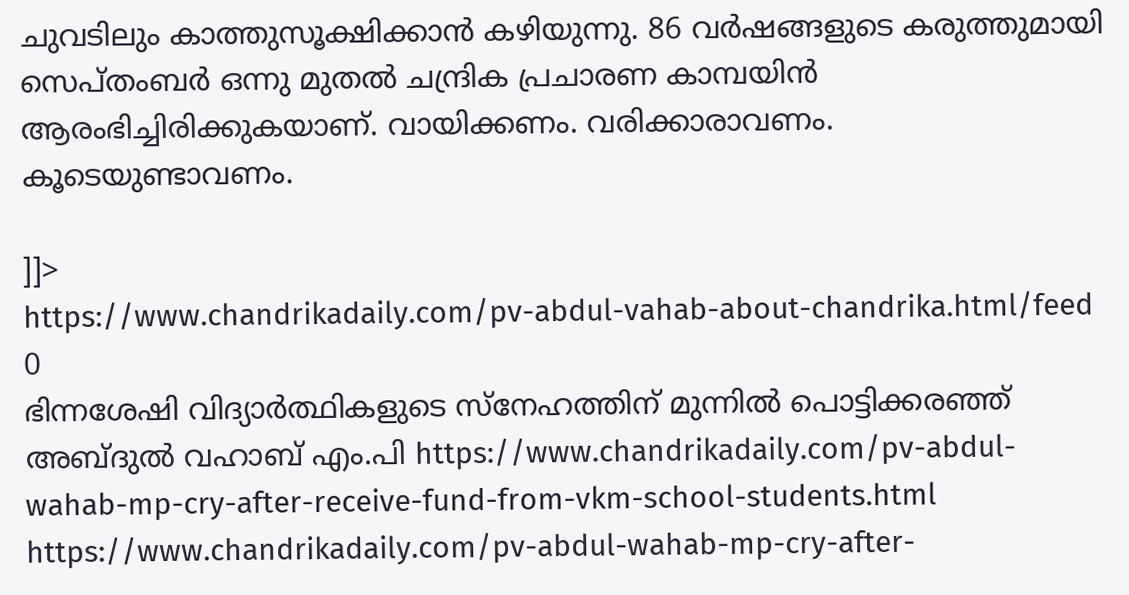ചുവടിലും കാത്തുസൂക്ഷിക്കാൻ കഴിയുന്നു. 86 വർഷങ്ങളുടെ കരുത്തുമായി സെപ്തംബർ ഒന്നു മുതൽ ചന്ദ്രിക പ്രചാരണ കാമ്പയിൻ ആരംഭിച്ചിരിക്കുകയാണ്. വായിക്കണം. വരിക്കാരാവണം. കൂടെയുണ്ടാവണം.

]]>
https://www.chandrikadaily.com/pv-abdul-vahab-about-chandrika.html/feed 0
ഭിന്നശേഷി വിദ്യാര്‍ത്ഥികളുടെ സ്‌നേഹത്തിന് മുന്നില്‍ പൊട്ടിക്കരഞ്ഞ് അബ്ദുല്‍ വഹാബ് എം.പി https://www.chandrikadaily.com/pv-abdul-wahab-mp-cry-after-receive-fund-from-vkm-school-students.html https://www.chandrikadaily.com/pv-abdul-wahab-mp-cry-after-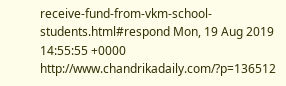receive-fund-from-vkm-school-students.html#respond Mon, 19 Aug 2019 14:55:55 +0000 http://www.chandrikadaily.com/?p=136512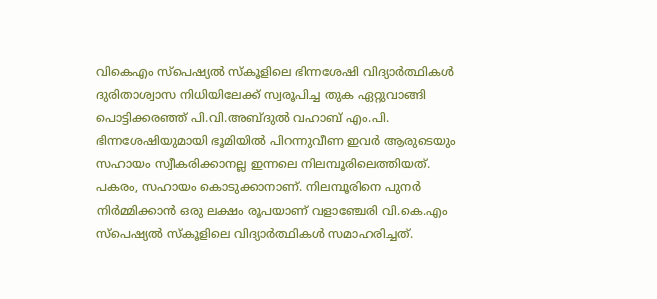വികെഎം സ്‌പെഷ്യല്‍ സ്‌കൂളിലെ ഭിന്നശേഷി വിദ്യാര്‍ത്ഥികള്‍ ദുരിതാശ്വാസ നിധിയിലേക്ക് സ്വരൂപിച്ച തുക ഏറ്റുവാങ്ങി പൊട്ടിക്കരഞ്ഞ് പി.വി.അബ്ദുല്‍ വഹാബ് എം.പി.
ഭിന്നശേഷിയുമായി ഭൂമിയില്‍ പിറന്നുവീണ ഇവര്‍ ആരുടെയും സഹായം സ്വീകരിക്കാനല്ല ഇന്നലെ നിലമ്പൂരിലെത്തിയത്. പകരം, സഹായം കൊടുക്കാനാണ്. നിലമ്പൂരിനെ പുനര്‍ നിര്‍മ്മിക്കാന്‍ ഒരു ലക്ഷം രൂപയാണ് വളാഞ്ചേരി വി.കെ.എം സ്‌പെഷ്യല്‍ സ്‌കൂളിലെ വിദ്യാര്‍ത്ഥികള്‍ സമാഹരിച്ചത്.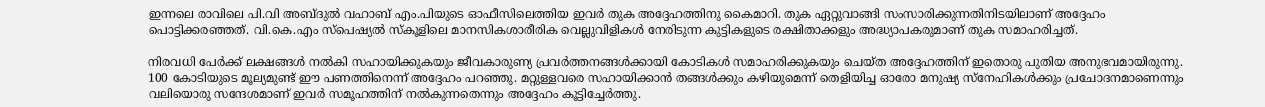ഇന്നലെ രാവിലെ പി.വി അബ്ദുല്‍ വഹാബ് എം.പിയുടെ ഓഫീസിലെത്തിയ ഇവര്‍ തുക അദ്ദേഹത്തിനു കൈമാറി. തുക ഏറ്റുവാങ്ങി സംസാരിക്കുന്നതിനിടയിലാണ് അദ്ദേഹം പൊട്ടിക്കരഞ്ഞത്. വി.കെ.എം സ്‌പെഷ്യല്‍ സ്‌കൂളിലെ മാനസികശാരീരിക വെല്ലുവിളികള്‍ നേരിടുന്ന കുട്ടികളുടെ രക്ഷിതാക്കളും അദ്ധ്യാപകരുമാണ് തുക സമാഹരിച്ചത്.

നിരവധി പേര്‍ക്ക് ലക്ഷങ്ങള്‍ നല്‍കി സഹായിക്കുകയും ജീവകാരുണ്യ പ്രവര്‍ത്തനങ്ങള്‍ക്കായി കോടികള്‍ സമാഹരിക്കുകയും ചെയ്ത അദ്ദേഹത്തിന് ഇതൊരു പുതിയ അനുഭവമായിരുന്നു. 100 കോടിയുടെ മൂല്യമുണ്ട് ഈ പണത്തിനെന്ന് അദ്ദേഹം പറഞ്ഞു. മറ്റുള്ളവരെ സഹായിക്കാന്‍ തങ്ങള്‍ക്കും കഴിയുമെന്ന് തെളിയിച്ച ഓരോ മനുഷ്യ സ്‌നേഹികള്‍ക്കും പ്രചോദനമാണെന്നും വലിയൊരു സന്ദേശമാണ് ഇവര്‍ സമൂഹത്തിന് നല്‍കുന്നതെന്നും അദ്ദേഹം കൂട്ടിച്ചേര്‍ത്തു.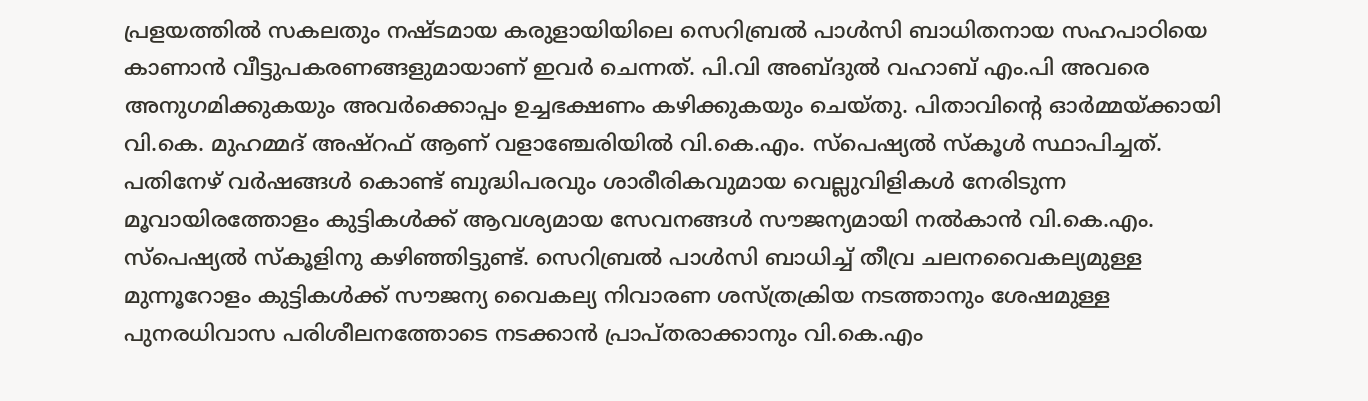പ്രളയത്തില്‍ സകലതും നഷ്ടമായ കരുളായിയിലെ സെറിബ്രല്‍ പാള്‍സി ബാധിതനായ സഹപാഠിയെ കാണാന്‍ വീട്ടുപകരണങ്ങളുമായാണ് ഇവര്‍ ചെന്നത്. പി.വി അബ്ദുല്‍ വഹാബ് എം.പി അവരെ അനുഗമിക്കുകയും അവര്‍ക്കൊപ്പം ഉച്ചഭക്ഷണം കഴിക്കുകയും ചെയ്തു. പിതാവിന്റെ ഓര്‍മ്മയ്ക്കായി വി.കെ. മുഹമ്മദ് അഷ്‌റഫ് ആണ് വളാഞ്ചേരിയില്‍ വി.കെ.എം. സ്‌പെഷ്യല്‍ സ്‌കൂള്‍ സ്ഥാപിച്ചത്. പതിനേഴ് വര്‍ഷങ്ങള്‍ കൊണ്ട് ബുദ്ധിപരവും ശാരീരികവുമായ വെല്ലുവിളികള്‍ നേരിടുന്ന മൂവായിരത്തോളം കുട്ടികള്‍ക്ക് ആവശ്യമായ സേവനങ്ങള്‍ സൗജന്യമായി നല്‍കാന്‍ വി.കെ.എം. സ്‌പെഷ്യല്‍ സ്‌കൂളിനു കഴിഞ്ഞിട്ടുണ്ട്. സെറിബ്രല്‍ പാള്‍സി ബാധിച്ച് തീവ്ര ചലനവൈകല്യമുള്ള മുന്നൂറോളം കുട്ടികള്‍ക്ക് സൗജന്യ വൈകല്യ നിവാരണ ശസ്ത്രക്രിയ നടത്താനും ശേഷമുള്ള പുനരധിവാസ പരിശീലനത്തോടെ നടക്കാന്‍ പ്രാപ്തരാക്കാനും വി.കെ.എം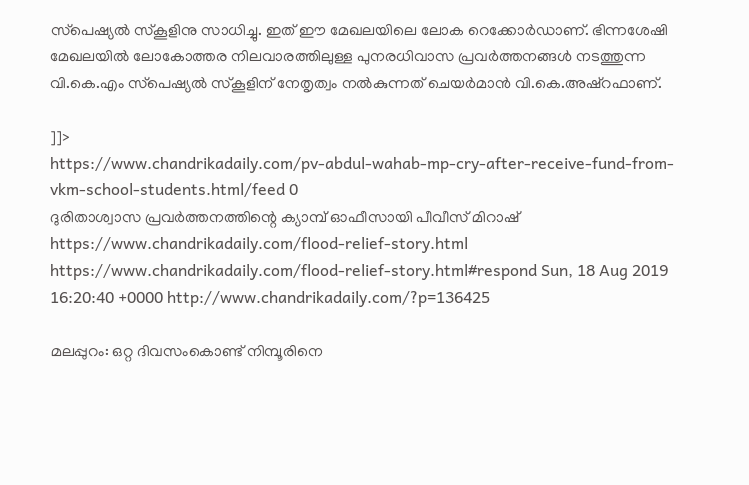സ്‌പെഷ്യല്‍ സ്‌കൂളിനു സാധിച്ചു. ഇത് ഈ മേഖലയിലെ ലോക റെക്കോര്‍ഡാണ്. ഭിന്നശേഷി മേഖലയില്‍ ലോകോത്തര നിലവാരത്തിലുള്ള പുനരധിവാസ പ്രവര്‍ത്തനങ്ങള്‍ നടത്തുന്ന വി.കെ.എം സ്‌പെഷ്യല്‍ സ്‌കൂളിന് നേതൃത്വം നല്‍കുന്നത് ചെയര്‍മാന്‍ വി.കെ.അഷ്‌റഫാണ്.

]]>
https://www.chandrikadaily.com/pv-abdul-wahab-mp-cry-after-receive-fund-from-vkm-school-students.html/feed 0
ദുരിതാശ്വാസ പ്രവര്‍ത്തനത്തിന്റെ ക്യാമ്പ് ഓഫീസായി പീവീസ് മിറാഷ് https://www.chandrikadaily.com/flood-relief-story.html https://www.chandrikadaily.com/flood-relief-story.html#respond Sun, 18 Aug 2019 16:20:40 +0000 http://www.chandrikadaily.com/?p=136425

മലപ്പുറം: ഒറ്റ ദിവസംകൊണ്ട് നിമ്പൂരിനെ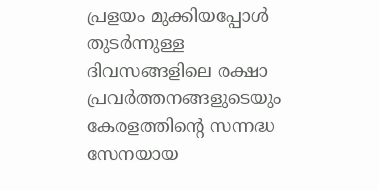പ്രളയം മുക്കിയപ്പോള്‍ തുടര്‍ന്നുള്ള ദിവസങ്ങളിലെ രക്ഷാ പ്രവര്‍ത്തനങ്ങളുടെയും കേരളത്തിന്റെ സന്നദ്ധ സേനയായ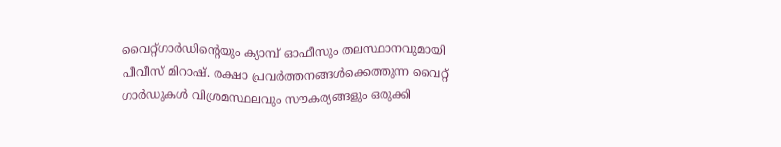വൈറ്റ്ഗാര്‍ഡിന്റെയും ക്യാമ്പ് ഓഫീസും തലസ്ഥാനവുമായി പീവീസ് മിറാഷ്. രക്ഷാ പ്രവര്‍ത്തനങ്ങള്‍ക്കെത്തുന്ന വൈറ്റ് ഗാര്‍ഡുകള്‍ വിശ്രമസ്ഥലവും സൗകര്യങ്ങളും ഒരുക്കി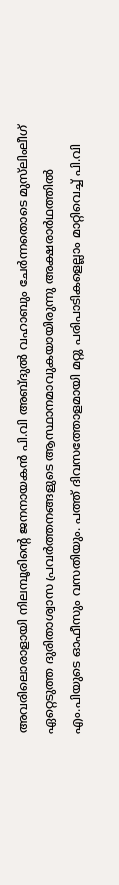അവരിലൊരാളായി നിലമ്പൂരിന്റെ ജനനായകന്‍ പി.വി അബ്ദുല്‍ വഹാബും ചേര്‍ന്നതൊടെ മുസ്‌ലിംലീഗ് ഏറ്റെടുത്ത ദുരിതാശ്വാസ പ്രവര്‍ത്തനങ്ങളുടെ ആസ്ഥാനമാവുകയായിരുന്നു അക്ഷരാര്‍ഥത്തില്‍ എം.പിയുടെ ഓഫീസും വസതിയും. പത്ത് ദിവസത്തോളമായി മറ്റു പരിപാടികളെല്ലാം മാറ്റിവെച്ച് പി.വി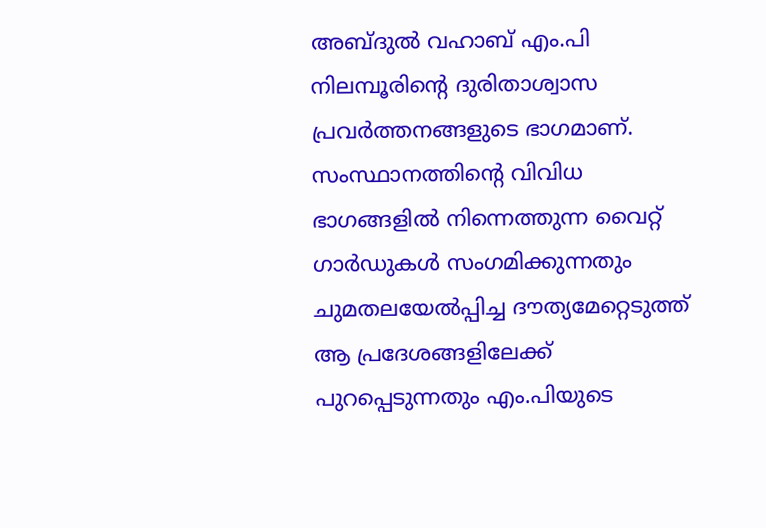അബ്ദുല്‍ വഹാബ് എം.പി നിലമ്പൂരിന്റെ ദുരിതാശ്വാസ പ്രവര്‍ത്തനങ്ങളുടെ ഭാഗമാണ്. സംസ്ഥാനത്തിന്റെ വിവിധ ഭാഗങ്ങളില്‍ നിന്നെത്തുന്ന വൈറ്റ് ഗാര്‍ഡുകള്‍ സംഗമിക്കുന്നതും ചുമതലയേല്‍പ്പിച്ച ദൗത്യമേറ്റെടുത്ത് ആ പ്രദേശങ്ങളിലേക്ക് പുറപ്പെടുന്നതും എം.പിയുടെ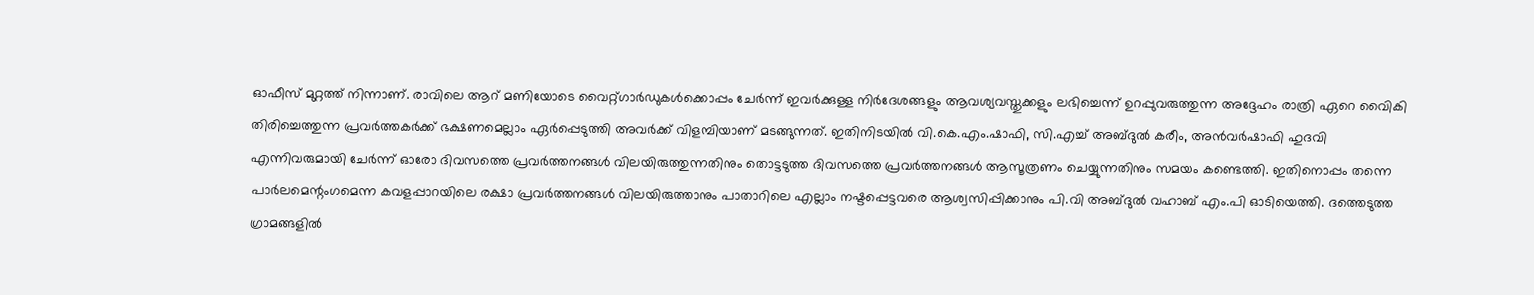ഓഫീസ് മുറ്റത്ത് നിന്നാണ്. രാവിലെ ആറ് മണിയോടെ വൈറ്റ്ഗാര്‍ഡുകള്‍ക്കൊപ്പം ചേര്‍ന്ന് ഇവര്‍ക്കുള്ള നിര്‍ദേശങ്ങളും ആവശ്യവസ്തുക്കളും ലഭിച്ചെന്ന് ഉറപ്പുവരുത്തുന്ന അദ്ദേഹം രാത്രി ഏറെ വൈികി തിരിച്ചെത്തുന്ന പ്രവര്‍ത്തകര്‍ക്ക് ഭക്ഷണമെല്ലാം ഏര്‍പ്പെടുത്തി അവര്‍ക്ക് വിളമ്പിയാണ് മടങ്ങുന്നത്. ഇതിനിടയില്‍ വി.കെ.എം.ഷാഫി, സി.എച്ച് അബ്ദുല്‍ കരീം, അന്‍വര്‍ഷാഫി ഹുദവി എന്നിവരുമായി ചേര്‍ന്ന് ഓരോ ദിവസത്തെ പ്രവര്‍ത്തനങ്ങള്‍ വിലയിരുത്തുന്നതിനും തൊട്ടടുത്ത ദിവസത്തെ പ്രവര്‍ത്തനങ്ങള്‍ ആസൂത്രണം ചെയ്യുന്നതിനും സമയം കണ്ടെത്തി. ഇതിനൊപ്പം തന്നെ പാര്‍ലമെന്റംഗമെന്ന കവളപ്പാറയിലെ രക്ഷാ പ്രവര്‍ത്തനങ്ങള്‍ വിലയിരുത്താനും പാതാറിലെ എല്ലാം നഷ്ടപ്പെട്ടവരെ ആശ്വസിപ്പിക്കാനും പി.വി അബ്ദുല്‍ വഹാബ് എം.പി ഓടിയെത്തി. ദത്തെടുത്ത ഗ്രാമങ്ങളില്‍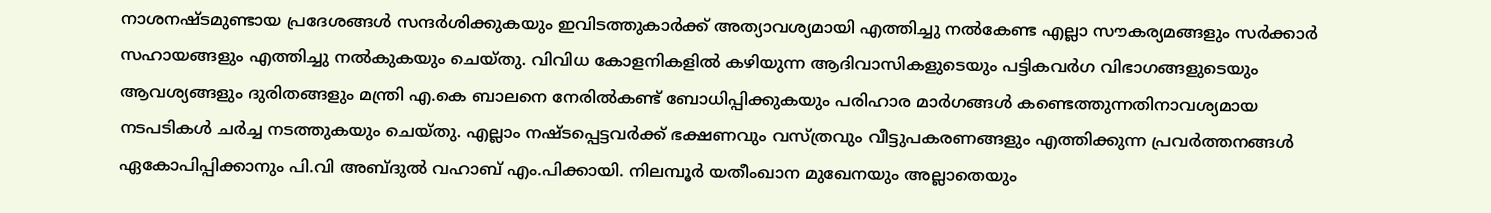നാശനഷ്ടമുണ്ടായ പ്രദേശങ്ങള്‍ സന്ദര്‍ശിക്കുകയും ഇവിടത്തുകാര്‍ക്ക് അത്യാവശ്യമായി എത്തിച്ചു നല്‍കേണ്ട എല്ലാ സൗകര്യമങ്ങളും സര്‍ക്കാര്‍ സഹായങ്ങളും എത്തിച്ചു നല്‍കുകയും ചെയ്തു. വിവിധ കോളനികളില്‍ കഴിയുന്ന ആദിവാസികളുടെയും പട്ടികവര്‍ഗ വിഭാഗങ്ങളുടെയും ആവശ്യങ്ങളും ദുരിതങ്ങളും മന്ത്രി എ.കെ ബാലനെ നേരില്‍കണ്ട് ബോധിപ്പിക്കുകയും പരിഹാര മാര്‍ഗങ്ങള്‍ കണ്ടെത്തുന്നതിനാവശ്യമായ നടപടികള്‍ ചര്‍ച്ച നടത്തുകയും ചെയ്തു. എല്ലാം നഷ്ടപ്പെട്ടവര്‍ക്ക് ഭക്ഷണവും വസ്ത്രവും വീട്ടുപകരണങ്ങളും എത്തിക്കുന്ന പ്രവര്‍ത്തനങ്ങള്‍ ഏകോപിപ്പിക്കാനും പി.വി അബ്ദുല്‍ വഹാബ് എം.പിക്കായി. നിലമ്പൂര്‍ യതീംഖാന മുഖേനയും അല്ലാതെയും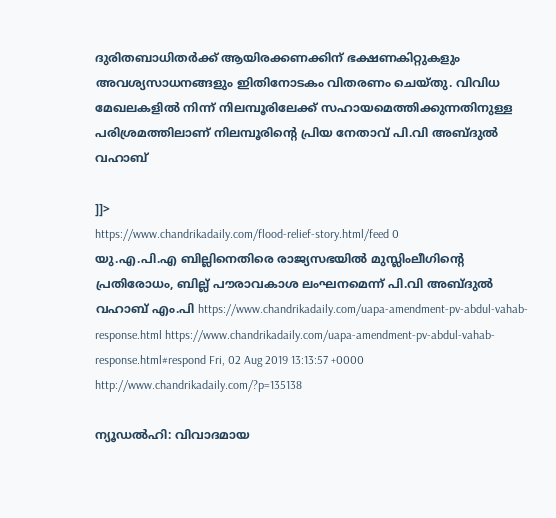ദുരിതബാധിതര്‍ക്ക് ആയിരക്കണക്കിന് ഭക്ഷണകിറ്റുകളും അവശ്യസാധനങ്ങളും ഇിതിനോടകം വിതരണം ചെയ്തു. വിവിധ മേഖലകളില്‍ നിന്ന് നിലമ്പൂരിലേക്ക് സഹായമെത്തിക്കുന്നതിനുള്ള പരിശ്രമത്തിലാണ് നിലമ്പൂരിന്റെ പ്രിയ നേതാവ് പി.വി അബ്ദുല്‍ വഹാബ്‌

]]>
https://www.chandrikadaily.com/flood-relief-story.html/feed 0
യു.എ.പി.എ ബില്ലിനെതിരെ രാജ്യസഭയില്‍ മുസ്ലിംലീഗിന്റെ പ്രതിരോധം, ബില്ല് പൗരാവകാശ ലംഘനമെന്ന് പി.വി അബ്ദുല്‍ വഹാബ് എം.പി https://www.chandrikadaily.com/uapa-amendment-pv-abdul-vahab-response.html https://www.chandrikadaily.com/uapa-amendment-pv-abdul-vahab-response.html#respond Fri, 02 Aug 2019 13:13:57 +0000 http://www.chandrikadaily.com/?p=135138

ന്യൂഡല്‍ഹി: വിവാദമായ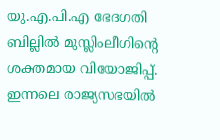യു.എ.പി.എ ഭേദഗതി ബില്ലില്‍ മുസ്ലിംലീഗിന്റെ ശക്തമായ വിയോജിപ്പ്. ഇന്നലെ രാജ്യസഭയില്‍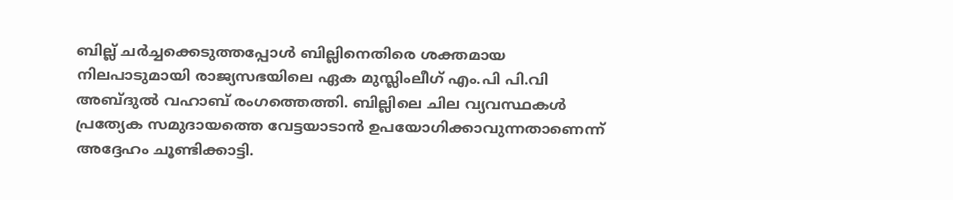ബില്ല് ചര്‍ച്ചക്കെടുത്തപ്പോള്‍ ബില്ലിനെതിരെ ശക്തമായ നിലപാടുമായി രാജ്യസഭയിലെ ഏക മുസ്ലിംലീഗ് എം.പി പി.വി അബ്ദുല്‍ വഹാബ് രംഗത്തെത്തി. ബില്ലിലെ ചില വ്യവസ്ഥകള്‍ പ്രത്യേക സമുദായത്തെ വേട്ടയാടാന്‍ ഉപയോഗിക്കാവുന്നതാണെന്ന് അദ്ദേഹം ചൂണ്ടിക്കാട്ടി.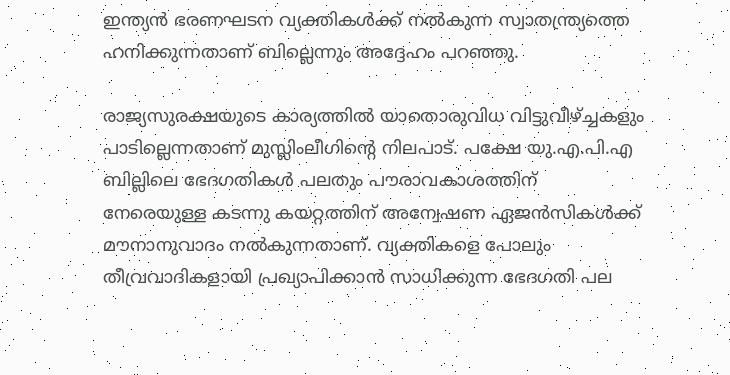ഇന്ത്യന്‍ ഭരണഘടന വ്യക്തികള്‍ക്ക് നല്‍കുന്ന സ്വാതന്ത്ര്യത്തെ ഹനിക്കുന്നതാണ് ബില്ലെന്നും അദ്ദേഹം പറഞ്ഞു.

രാജ്യസുരക്ഷയുടെ കാര്യത്തില്‍ യാതൊരുവിധ വിട്ടുവീഴ്ച്ചകളും പാടില്ലെന്നതാണ് മുസ്ലിംലീഗിന്റെ നിലപാട്. പക്ഷേ യു.എ.പി.എ ബില്ലിലെ ഭേദഗതികള്‍ പലതും പൗരാവകാശത്തിന് നേരെയുള്ള കടന്നു കയറ്റത്തിന് അന്വേഷണ ഏജന്‍സികള്‍ക്ക് മൗനാനുവാദം നല്‍കുന്നതാണ്. വ്യക്തികളെ പോലും തീവ്രവാദികളായി പ്രഖ്യാപിക്കാന്‍ സാധിക്കുന്ന ഭേദഗതി പല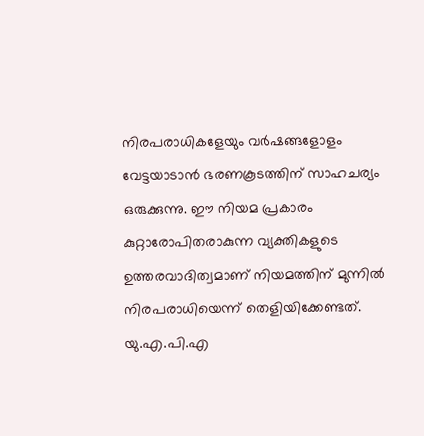നിരപരാധികളേയും വര്‍ഷങ്ങളോളം വേട്ടയാടാന്‍ ഭരണകൂടത്തിന് സാഹചര്യം ഒരുക്കുന്നു. ഈ നിയമ പ്രകാരം കുറ്റാരോപിതരാകുന്ന വ്യക്തികളുടെ ഉത്തരവാദിത്വമാണ് നിയമത്തിന് മുന്നില്‍ നിരപരാധിയെന്ന് തെളിയിക്കേണ്ടത്. യു.എ.പി.എ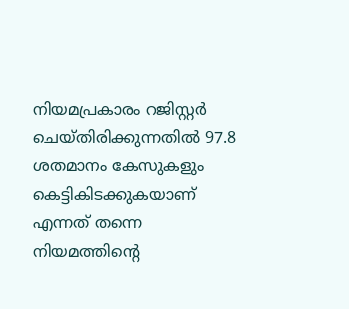നിയമപ്രകാരം റജിസ്റ്റര്‍ ചെയ്തിരിക്കുന്നതില്‍ 97.8 ശതമാനം കേസുകളും കെട്ടികിടക്കുകയാണ് എന്നത് തന്നെ നിയമത്തിന്റെ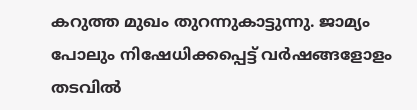കറുത്ത മുഖം തുറന്നുകാട്ടുന്നു. ജാമ്യം പോലും നിഷേധിക്കപ്പെട്ട് വര്‍ഷങ്ങളോളം തടവില്‍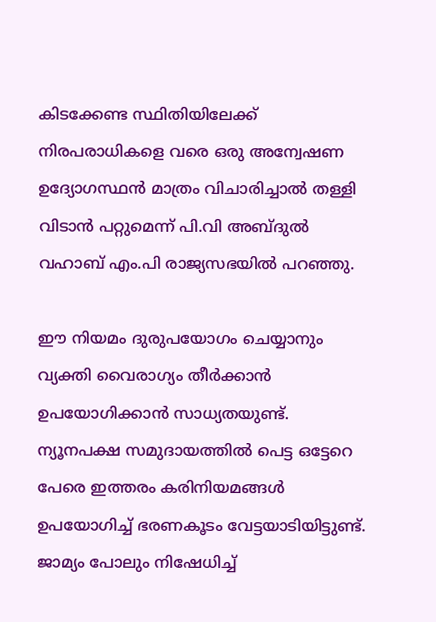കിടക്കേണ്ട സ്ഥിതിയിലേക്ക് നിരപരാധികളെ വരെ ഒരു അന്വേഷണ ഉദ്യോഗസ്ഥന്‍ മാത്രം വിചാരിച്ചാല്‍ തള്ളി വിടാന്‍ പറ്റുമെന്ന് പി.വി അബ്ദുല്‍ വഹാബ് എം.പി രാജ്യസഭയില്‍ പറഞ്ഞു.

ഈ നിയമം ദുരുപയോഗം ചെയ്യാനും വ്യക്തി വൈരാഗ്യം തീര്‍ക്കാന്‍ ഉപയോഗിക്കാന്‍ സാധ്യതയുണ്ട്. ന്യൂനപക്ഷ സമുദായത്തില്‍ പെട്ട ഒട്ടേറെ പേരെ ഇത്തരം കരിനിയമങ്ങള്‍ ഉപയോഗിച്ച് ഭരണകൂടം വേട്ടയാടിയിട്ടുണ്ട്. ജാമ്യം പോലും നിഷേധിച്ച്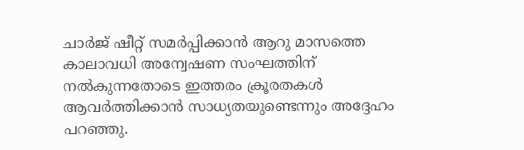ചാര്‍ജ് ഷീറ്റ് സമര്‍പ്പിക്കാന്‍ ആറു മാസത്തെ കാലാവധി അന്വേഷണ സംഘത്തിന് നല്‍കുന്നതോടെ ഇത്തരം ക്രൂരതകള്‍ ആവര്‍ത്തിക്കാന്‍ സാധ്യതയുണ്ടെന്നും അദ്ദേഹം പറഞ്ഞു.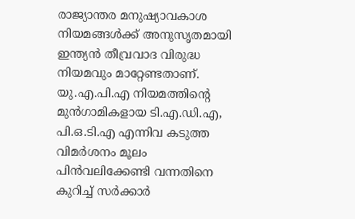രാജ്യാന്തര മനുഷ്യാവകാശ നിയമങ്ങള്‍ക്ക് അനുസൃതമായി ഇന്ത്യന്‍ തീവ്രവാദ വിരുദ്ധ നിയമവും മാറ്റേണ്ടതാണ്. യു.എ.പി.എ നിയമത്തിന്റെ മുന്‍ഗാമികളായ ടി.എ.ഡി.എ, പി.ഒ.ടി.എ എന്നിവ കടുത്ത വിമര്‍ശനം മൂലം പിന്‍വലിക്കേണ്ടി വന്നതിനെ കുറിച്ച് സര്‍ക്കാര്‍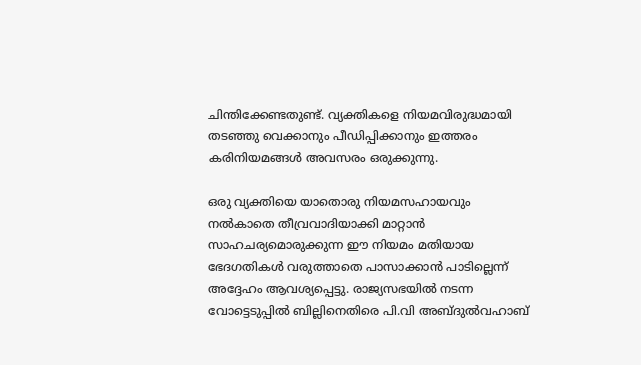ചിന്തിക്കേണ്ടതുണ്ട്. വ്യക്തികളെ നിയമവിരുദ്ധമായി തടഞ്ഞു വെക്കാനും പീഡിപ്പിക്കാനും ഇത്തരം കരിനിയമങ്ങള്‍ അവസരം ഒരുക്കുന്നു.

ഒരു വ്യക്തിയെ യാതൊരു നിയമസഹായവും നല്‍കാതെ തീവ്രവാദിയാക്കി മാറ്റാന്‍ സാഹചര്യമൊരുക്കുന്ന ഈ നിയമം മതിയായ ഭേദഗതികള്‍ വരുത്താതെ പാസാക്കാന്‍ പാടില്ലെന്ന് അദ്ദേഹം ആവശ്യപ്പെട്ടു. രാജ്യസഭയില്‍ നടന്ന വോട്ടെടുപ്പില്‍ ബില്ലിനെതിരെ പി.വി അബ്ദുല്‍വഹാബ്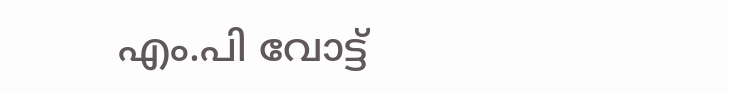എം.പി വോട്ട്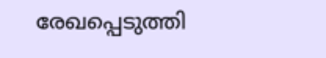രേഖപ്പെടുത്തി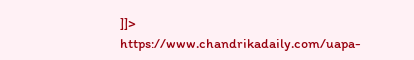]]>
https://www.chandrikadaily.com/uapa-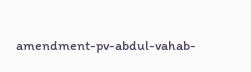amendment-pv-abdul-vahab-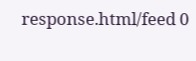response.html/feed 0